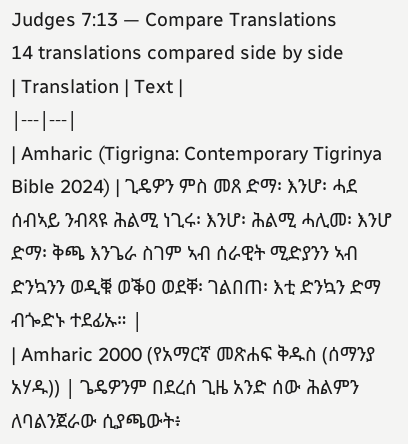Judges 7:13 — Compare Translations
14 translations compared side by side
| Translation | Text |
|---|---|
| Amharic (Tigrigna: Contemporary Tigrinya Bible 2024) | ጊዴዎን ምስ መጸ ድማ፡ እንሆ፡ ሓደ ሰብኣይ ንብጻዩ ሕልሚ ነጊሩ፡ እንሆ፡ ሕልሚ ሓሊመ፡ እንሆ ድማ፡ ቅጫ እንጌራ ስገም ኣብ ሰራዊት ሚድያንን ኣብ ድንኳንን ወዲቑ ወቕዐ ወደቐ፡ ገልበጠ፡ እቲ ድንኳን ድማ ብጐድኑ ተደፊኡ። |
| Amharic 2000 (የአማርኛ መጽሐፍ ቅዱስ (ሰማንያ አሃዱ)) | ጌዴዎንም በደረሰ ጊዜ አንድ ሰው ሕልምን ለባልንጀራው ሲያጫውት፥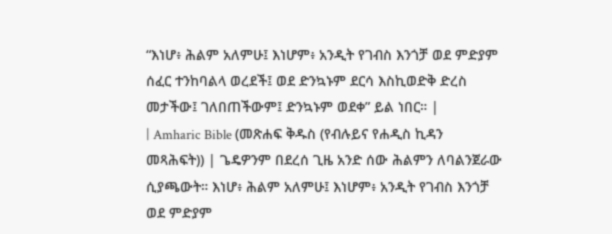“እነሆ፥ ሕልም አለምሁ፤ እነሆም፥ አንዲት የገብስ እንጎቻ ወደ ምድያም ሰፈር ተንከባልላ ወረደች፤ ወደ ድንኳኑም ደርሳ እስኪወድቅ ድረስ መታችው፤ ገለበጠችውም፤ ድንኳኑም ወደቀ” ይል ነበር። |
| Amharic Bible (መጽሐፍ ቅዱስ (የብሉይና የሐዲስ ኪዳን መጻሕፍት)) | ጌዴዎንም በደረሰ ጊዜ አንድ ሰው ሕልምን ለባልንጀራው ሲያጫውት። እነሆ፥ ሕልም አለምሁ፤ እነሆም፥ አንዲት የገብስ እንጎቻ ወደ ምድያም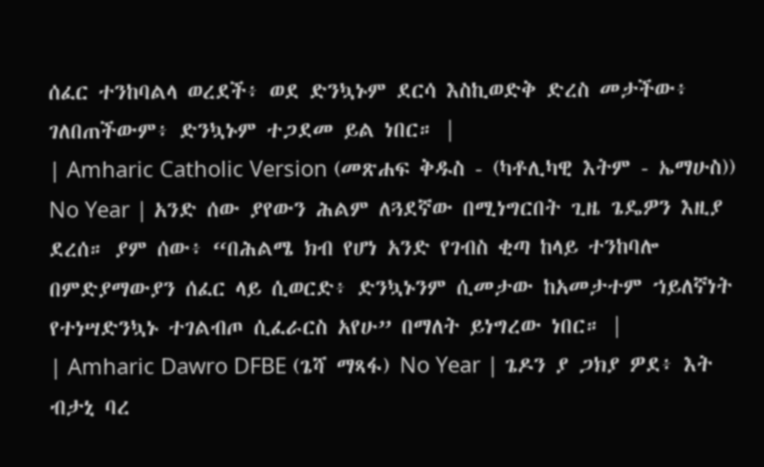ሰፈር ተንከባልላ ወረደች፥ ወደ ድንኳኑም ደርሳ እስኪወድቅ ድረስ መታችው፥ ገለበጠችውም፥ ድንኳኑም ተጋደመ ይል ነበር። |
| Amharic Catholic Version (መጽሐፍ ቅዱስ - (ካቶሊካዊ እትም - ኤማሁስ)) No Year | አንድ ሰው ያየውን ሕልም ለጓደኛው በሚነግርበት ጊዜ ጌዴዎን እዚያ ደረሰ። ያም ሰው፥ “በሕልሜ ክብ የሆነ አንድ የገብስ ቂጣ ከላይ ተንከባሎ በምድያማውያን ሰፈር ላይ ሲወርድ፥ ድንኳኑንም ሲመታው ከአመታተም ኀይለኛነት የተነሣድንኳኑ ተገልብጦ ሲፈራርስ አየሁ” በማለት ይነግረው ነበር። |
| Amharic Dawro DFBE (ጌሻ ማጻፋ) No Year | ጌዶን ያ ጋክያ ዎደ፥ እት ብታኒ ባረ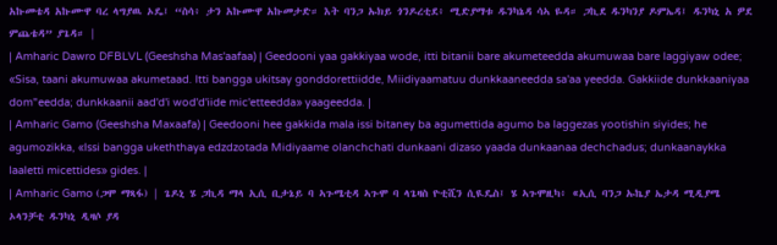አኩመቴዳ አኩሙዋ ባረ ላግያዉ ኦዴ፤ “ስሳ፥ ታን አኩሙዋ አኩመታድ። እት ባንጋ ኡክይ ጎንዶረቲደ፥ ሚድያማቱ ዱንካኔዳ ሳኣ ዬዳ። ጋኪደ ዱንካንያ ዶምኤዳ፤ ዱንካኒ አ ዎደ ምጨቴዳ” ያጌዳ። |
| Amharic Dawro DFBLVL (Geeshsha Mas'aafaa) | Geedooni yaa gakkiyaa wode, itti bitanii bare akumeteedda akumuwaa bare laggiyaw odee; «Sisa, taani akumuwaa akumetaad. Itti bangga ukitsay gonddorettiidde, Miidiyaamatuu dunkkaaneedda sa'aa yeedda. Gakkiide dunkkaaniyaa dom"eedda; dunkkaanii aad'd'i wod'd'iide mic'etteedda» yaageedda. |
| Amharic Gamo (Geeshsha Maxaafa) | Geedooni hee gakkida mala issi bitaney ba agumettida agumo ba laggezas yootishin siyides; he agumozikka, «Issi bangga ukeththaya edzdzotada Midiyaame olanchchati dunkaani dizaso yaada dunkaanaa dechchadus; dunkaanaykka laaletti micettides» gides. |
| Amharic Gamo (ጋሞ ማጻፋ) | ጌዶኒ ሄ ጋኪዳ ማላ ኢሲ ቢታኔይ ባ ኣጉሜቲዳ ኣጉሞ ባ ላጌዛስ ዮቲሺን ሲዪዴስ፤ ሄ ኣጉሞዚካ፥ «ኢሲ ባንጋ ኡኬያ ኤታዳ ሚዲያሜ ኦላንቻቲ ዱንካኒ ዲዛሶ ያዳ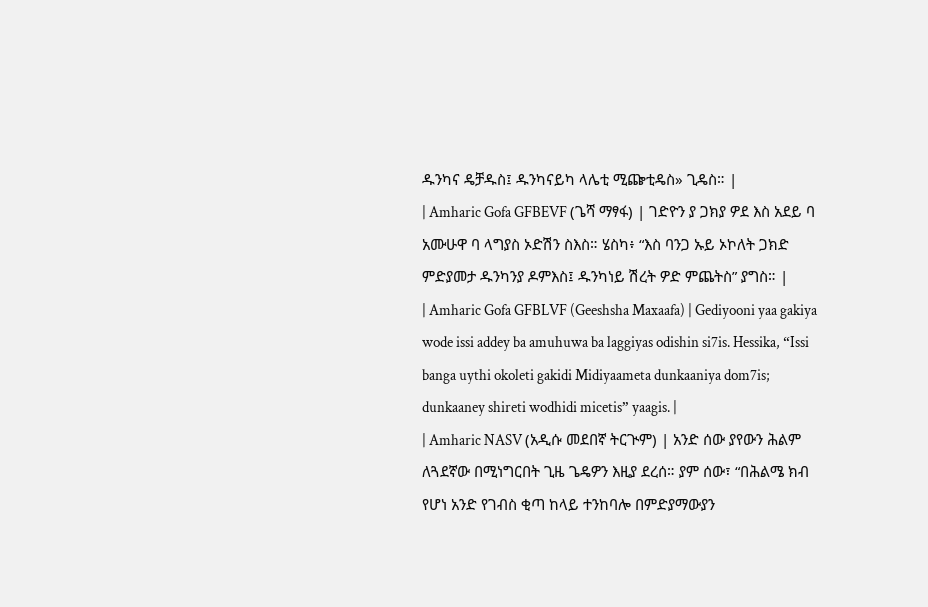ዱንካና ዴቻዱስ፤ ዱንካናይካ ላሌቲ ሚጬቲዴስ» ጊዴስ። |
| Amharic Gofa GFBEVF (ጌሻ ማፃፋ) | ገድዮን ያ ጋክያ ዎደ እስ አደይ ባ አሙሁዋ ባ ላግያስ ኦድሽን ስእስ። ሄስካ፥ “እስ ባንጋ ኡይ ኦኮለት ጋክድ ምድያመታ ዱንካንያ ዶምእስ፤ ዱንካነይ ሽረት ዎድ ምጨትስ” ያግስ። |
| Amharic Gofa GFBLVF (Geeshsha Maxaafa) | Gediyooni yaa gakiya wode issi addey ba amuhuwa ba laggiyas odishin si7is. Hessika, “Issi banga uythi okoleti gakidi Midiyaameta dunkaaniya dom7is; dunkaaney shireti wodhidi micetis” yaagis. |
| Amharic NASV (አዲሱ መደበኛ ትርጒም) | አንድ ሰው ያየውን ሕልም ለጓደኛው በሚነግርበት ጊዜ ጌዴዎን እዚያ ደረሰ። ያም ሰው፣ “በሕልሜ ክብ የሆነ አንድ የገብስ ቂጣ ከላይ ተንከባሎ በምድያማውያን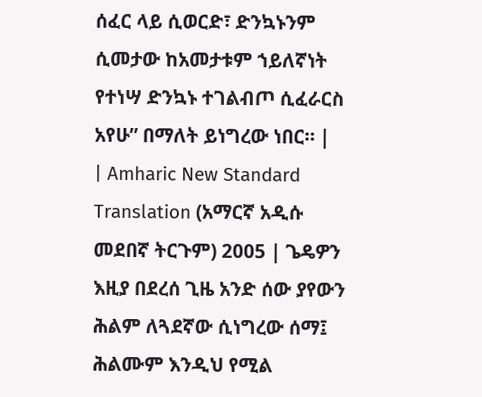ሰፈር ላይ ሲወርድ፣ ድንኳኑንም ሲመታው ከአመታቱም ኀይለኛነት የተነሣ ድንኳኑ ተገልብጦ ሲፈራርስ አየሁ” በማለት ይነግረው ነበር። |
| Amharic New Standard Translation (አማርኛ አዲሱ መደበኛ ትርጉም) 2005 | ጌዴዎን እዚያ በደረሰ ጊዜ አንድ ሰው ያየውን ሕልም ለጓደኛው ሲነግረው ሰማ፤ ሕልሙም እንዲህ የሚል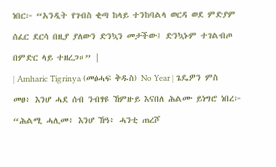ነበር፦ “አንዲት የገብስ ቂጣ ከላይ ተንከባልላ ወርዳ ወደ ምድያም ሰፈር ደርሳ በዚያ ያለውን ድንኳን መታችው፤ ድንኳኑም ተገልብጦ በምድር ላይ ተዘረጋ።” |
| Amharic Tigrinya (መፅሓፍ ቅዱስ) No Year | ጌዴዎን ምስ መፀ፥ እንሆ ሓደ ሰብ ንብፃዩ ኸምዙይ እናበለ ሕልሙ ይነግሮ ነበረ፦ “ሕልሚ ሓሊመ፥ እንሆ ኸዓ፥ ሓንቲ ጠረሾ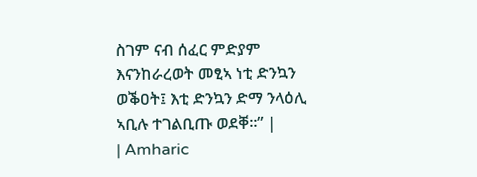ስገም ናብ ሰፈር ምድያም እናንከራረወት መፂኣ ነቲ ድንኳን ወቕዐት፤ እቲ ድንኳን ድማ ንላዕሊ ኣቢሉ ተገልቢጡ ወደቐ።” |
| Amharic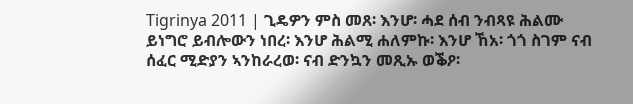Tigrinya 2011 | ጊዴዎን ምስ መጸ፡ እንሆ፡ ሓደ ሰብ ንብጻዩ ሕልሙ ይነግሮ ይብሎውን ነበረ፡ እንሆ ሕልሚ ሐለምኩ፡ እንሆ ኸአ፡ ጎጎ ስገም ናብ ሰፈር ሚድያን ኣንከራረወ፡ ናብ ድንኳን መጺኡ ወቕዖ፡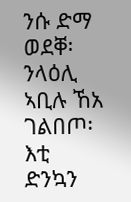ንሱ ድማ ወደቐ፡ ንላዕሊ ኣቢሉ ኸአ ገልበጦ፡ እቲ ድንኳን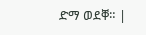ድማ ወደቐ። |